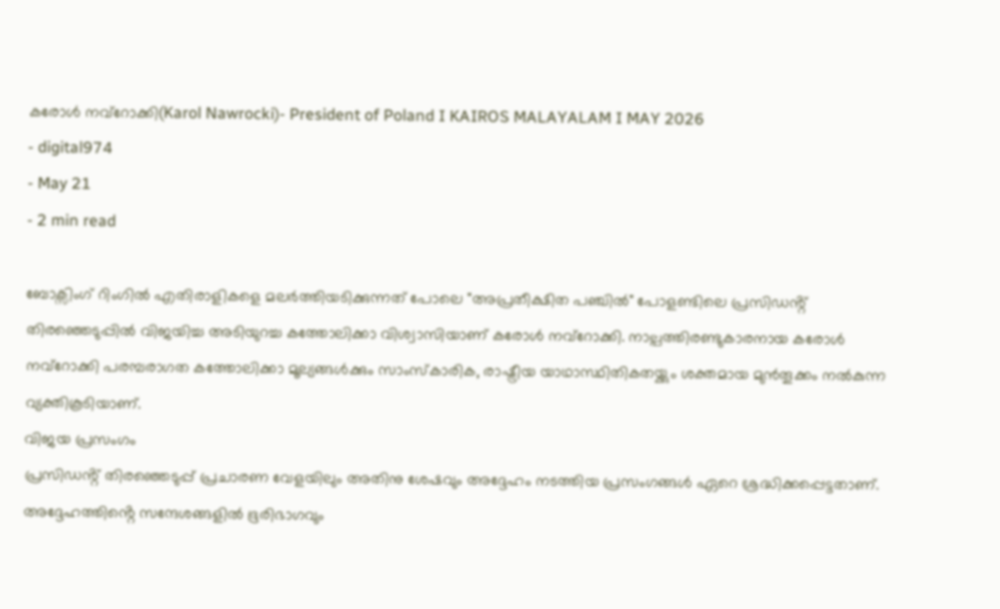കരോൾ നവ്റോക്കി(Karol Nawrocki)- President of Poland I KAIROS MALAYALAM I MAY 2026
- digital974
- May 21
- 2 min read

ബോക്സിംഗ് റിംഗിൽ എതിരാളികളെ മലർത്തിയടിക്കുന്നത് പോലെ "അപ്രതീക്ഷിത പഞ്ചിൽ" പോളണ്ടിലെ പ്രസിഡൻ്റ് തിരഞ്ഞെടുപ്പിൽ വിജയിച്ച അടിയുറച്ച കത്തോലിക്കാ വിശ്വാസിയാണ് കരോൾ നവ്റോക്കി. നാല്പത്തിരണ്ടുകാരനായ കരോൾ നവ്റോക്കി പരമ്പരാഗത കത്തോലിക്കാ മൂല്യങ്ങൾക്കും സാംസ്കാരിക, രാഷ്ട്രീയ യാഥാസ്ഥിതികതയ്ക്കും ശക്തമായ മുൻതൂക്കം നൽകുന്ന വ്യക്തികൂടിയാണ്.
വിജയ പ്രസംഗം
പ്രസിഡൻ്റ് തിരഞ്ഞെടുപ്പ് പ്രചാരണ വേളയിലും അതിനു ശേഷവും അദ്ദേഹം നടത്തിയ പ്രസംഗങ്ങൾ ഏറെ ശ്രദ്ധിക്കപ്പെട്ടതാണ്. അദ്ദേഹത്തിൻ്റെ സന്ദേശങ്ങളിൽ ഭൂരിഭാഗവും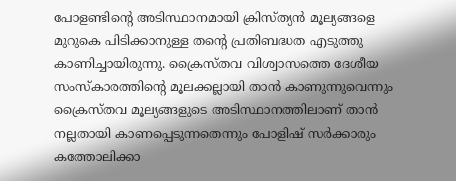പോളണ്ടിൻ്റെ അടിസ്ഥാനമായി ക്രിസ്ത്യൻ മൂല്യങ്ങളെ മുറുകെ പിടിക്കാനുള്ള തൻ്റെ പ്രതിബദ്ധത എടുത്തു കാണിച്ചായിരുന്നു. ക്രൈസ്തവ വിശ്വാസത്തെ ദേശീയ സംസ്കാരത്തിൻ്റെ മൂലക്കല്ലായി താൻ കാണുന്നുവെന്നും ക്രൈസ്തവ മൂല്യങ്ങളുടെ അടിസ്ഥാനത്തിലാണ് താൻ നല്ലതായി കാണപ്പെടുന്നതെന്നും പോളിഷ് സർക്കാരും കത്തോലിക്കാ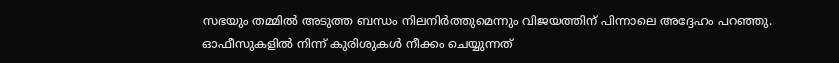സഭയും തമ്മിൽ അടുത്ത ബന്ധം നിലനിർത്തുമെന്നും വിജയത്തിന് പിന്നാലെ അദ്ദേഹം പറഞ്ഞു.
ഓഫീസുകളിൽ നിന്ന് കുരിശുകൾ നീക്കം ചെയ്യുന്നത്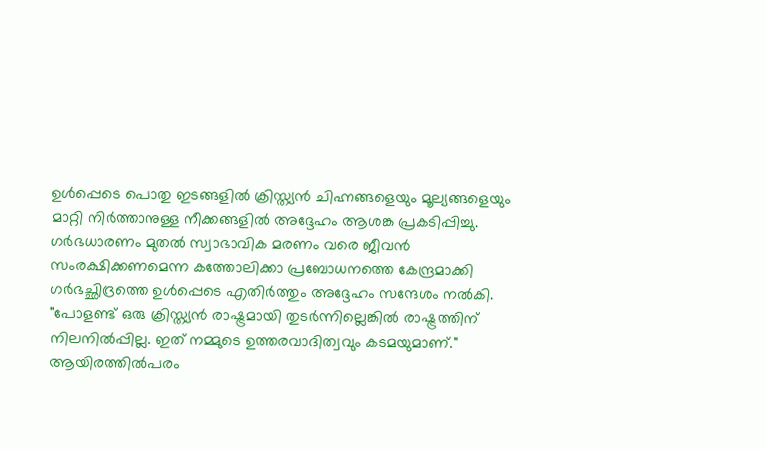ഉൾപ്പെടെ പൊതു ഇടങ്ങളിൽ ക്രിസ്ത്യൻ ചിഹ്നങ്ങളെയും മൂല്യങ്ങളെയും മാറ്റി നിർത്താനുള്ള നീക്കങ്ങളിൽ അദ്ദേഹം ആശങ്ക പ്രകടിപ്പിച്ചു. ഗർഭധാരണം മുതൽ സ്വാഭാവിക മരണം വരെ ജീവൻ സംരക്ഷിക്കണമെന്ന കത്തോലിക്കാ പ്രബോധനത്തെ കേന്ദ്രമാക്കി ഗർഭച്ഛിദ്രത്തെ ഉൾപ്പെടെ എതിർത്തും അദ്ദേഹം സന്ദേശം നൽകി.
"പോളണ്ട് ഒരു ക്രിസ്ത്യൻ രാഷ്ട്രമായി തുടർന്നില്ലെങ്കിൽ രാഷ്ട്രത്തിന് നിലനിൽപ്പില്ല. ഇത് നമ്മുടെ ഉത്തരവാദിത്വവും കടമയുമാണ്."
ആയിരത്തിൽപരം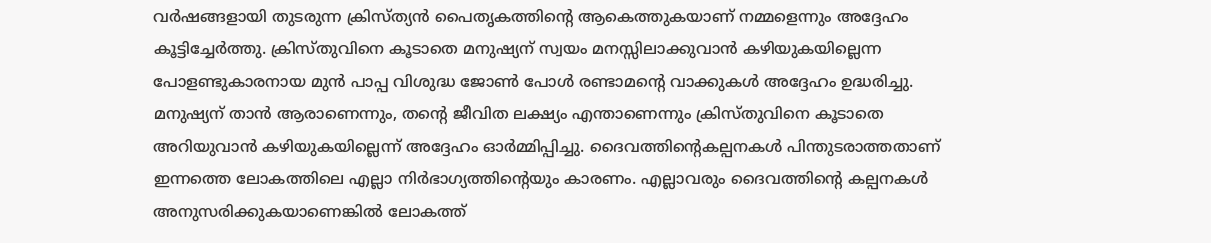വർഷങ്ങളായി തുടരുന്ന ക്രിസ്ത്യൻ പൈതൃകത്തിൻ്റെ ആകെത്തുകയാണ് നമ്മളെന്നും അദ്ദേഹം കൂട്ടിച്ചേർത്തു. ക്രിസ്തുവിനെ കൂടാതെ മനുഷ്യന് സ്വയം മനസ്സിലാക്കുവാൻ കഴിയുകയില്ലെന്ന പോളണ്ടുകാരനായ മുൻ പാപ്പ വിശുദ്ധ ജോൺ പോൾ രണ്ടാമൻ്റെ വാക്കുകൾ അദ്ദേഹം ഉദ്ധരിച്ചു. മനുഷ്യന് താൻ ആരാണെന്നും, തൻ്റെ ജീവിത ലക്ഷ്യം എന്താണെന്നും ക്രിസ്തുവിനെ കൂടാതെ അറിയുവാൻ കഴിയുകയില്ലെന്ന് അദ്ദേഹം ഓർമ്മിപ്പിച്ചു. ദൈവത്തിൻ്റെകല്പനകൾ പിന്തുടരാത്തതാണ് ഇന്നത്തെ ലോകത്തിലെ എല്ലാ നിർഭാഗ്യത്തിൻ്റെയും കാരണം. എല്ലാവരും ദൈവത്തിൻ്റെ കല്പനകൾ അനുസരിക്കുകയാണെങ്കിൽ ലോകത്ത്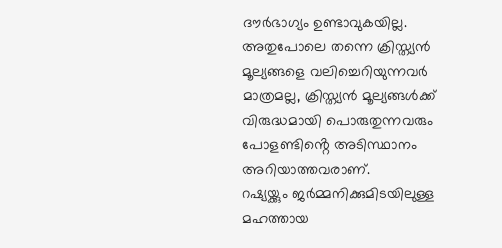ദൗർഭാഗ്യം ഉണ്ടാവുകയില്ല. അതുപോലെ തന്നെ ക്രിസ്ത്യൻ മൂല്യങ്ങളെ വലിച്ചെറിയുന്നവർ മാത്രമല്ല, ക്രിസ്ത്യൻ മൂല്യങ്ങൾക്ക് വിരുദ്ധമായി പൊരുതുന്നവരും പോളണ്ടിൻ്റെ അടിസ്ഥാനം അറിയാത്തവരാണ്.
റഷ്യയ്ക്കും ജർമ്മനിക്കുമിടയിലുള്ള മഹത്തായ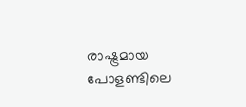രാഷ്ട്രമായ പോളണ്ടിലെ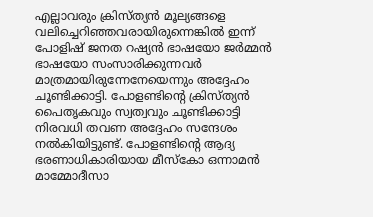എല്ലാവരും ക്രിസ്ത്യൻ മൂല്യങ്ങളെ വലിച്ചെറിഞ്ഞവരായിരുന്നെങ്കിൽ ഇന്ന് പോളിഷ് ജനത റഷ്യൻ ഭാഷയോ ജർമ്മൻ ഭാഷയോ സംസാരിക്കുന്നവർ മാത്രമായിരുന്നേനേയെന്നും അദ്ദേഹം ചൂണ്ടിക്കാട്ടി. പോളണ്ടിൻ്റെ ക്രിസ്ത്യൻ പൈതൃകവും സ്വത്വവും ചൂണ്ടിക്കാട്ടി നിരവധി തവണ അദ്ദേഹം സന്ദേശം നൽകിയിട്ടുണ്ട്. പോളണ്ടിൻ്റെ ആദ്യ ഭരണാധികാരിയായ മീസ്കോ ഒന്നാമൻ മാമ്മോദീസാ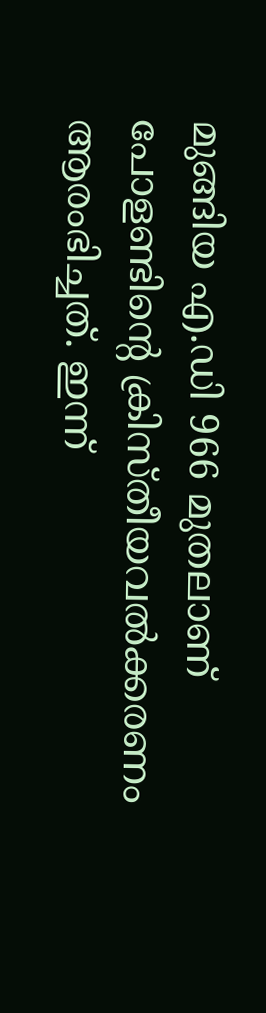മുങ്ങിയ എ.ഡി 966 മുതലാണ് പോളണ്ടിൻ്റെ ക്രിസ്തീയവൽക്കരണം ആരംഭിച്ചത്. ഇന്ന്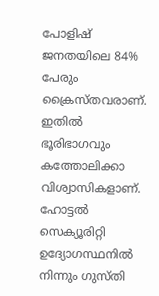പോളിഷ് ജനതയിലെ 84% പേരും ക്രൈസ്തവരാണ്. ഇതിൽ ഭൂരിഭാഗവും കത്തോലിക്കാ വിശ്വാസികളാണ്.
ഹോട്ടൽ സെക്യൂരിറ്റി ഉദ്യോഗസ്ഥനിൽ നിന്നും ഗുസ്തി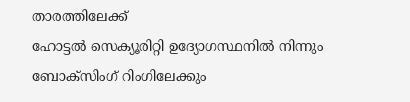താരത്തിലേക്ക്
ഹോട്ടൽ സെക്യൂരിറ്റി ഉദ്യോഗസ്ഥനിൽ നിന്നും ബോക്സിംഗ് റിംഗിലേക്കും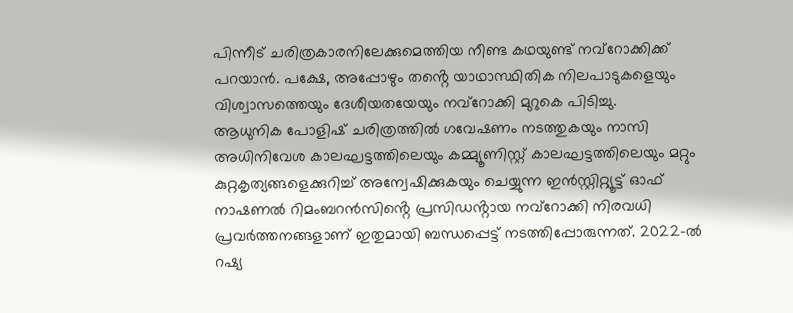പിന്നീട് ചരിത്രകാരനിലേക്കുമെത്തിയ നീണ്ട കഥയുണ്ട് നവ്റോക്കിക്ക് പറയാൻ. പക്ഷേ, അപ്പോഴും തൻ്റെ യാഥാസ്ഥിതിക നിലപാടുകളെയും വിശ്വാസത്തെയും ദേശീയതയേയും നവ്റോക്കി മുറുകെ പിടിച്ചു.
ആധുനിക പോളിഷ് ചരിത്രത്തിൽ ഗവേഷണം നടത്തുകയും നാസി അധിനിവേശ കാലഘട്ടത്തിലെയും കമ്മ്യൂണിസ്റ്റ് കാലഘട്ടത്തിലെയും മറ്റും കുറ്റകൃത്യങ്ങളെക്കുറിച്ച് അന്വേഷിക്കുകയും ചെയ്യുന്ന ഇൻസ്റ്റിറ്റ്യൂട്ട് ഓഫ് നാഷണൽ റിമംബറൻസിൻ്റെ പ്രസിഡൻ്റായ നവ്റോക്കി നിരവധി പ്രവർത്തനങ്ങളാണ് ഇതുമായി ബന്ധപ്പെട്ട് നടത്തിപ്പോരുന്നത്. 2022-ൽ റഷ്യ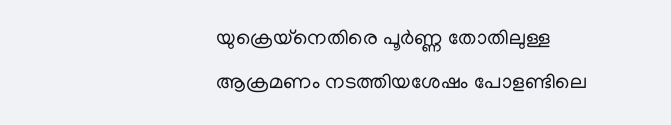യുക്രെയ്നെതിരെ പൂർണ്ണ തോതിലുള്ള ആക്രമണം നടത്തിയശേഷം പോളണ്ടിലെ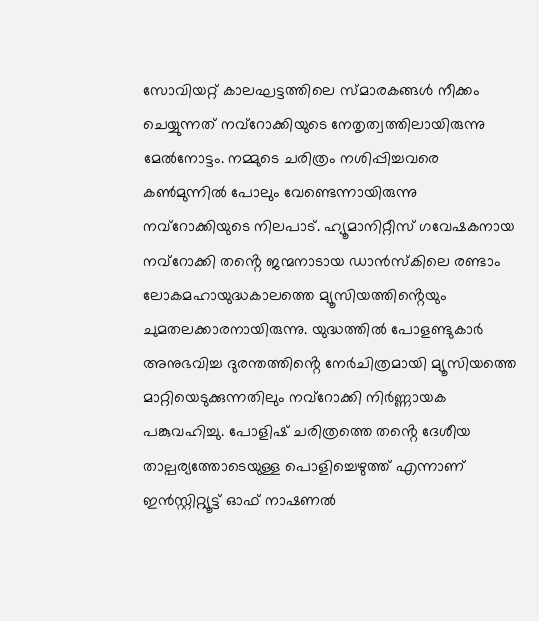സോവിയറ്റ് കാലഘട്ടത്തിലെ സ്മാരകങ്ങൾ നീക്കം ചെയ്യുന്നത് നവ്റോക്കിയുടെ നേതൃത്വത്തിലായിരുന്നു മേൽനോട്ടം. നമ്മുടെ ചരിത്രം നശിപ്പിച്ചവരെ കൺമുന്നിൽ പോലും വേണ്ടെന്നായിരുന്നു നവ്റോക്കിയുടെ നിലപാട്. ഹ്യൂമാനിറ്റീസ് ഗവേഷകനായ നവ്റോക്കി തൻ്റെ ജന്മനാടായ ഡാൻസ്കിലെ രണ്ടാം ലോകമഹായുദ്ധകാലത്തെ മ്യൂസിയത്തിൻ്റെയും ചുമതലക്കാരനായിരുന്നു. യുദ്ധത്തിൽ പോളണ്ടുകാർ അനുഭവിച്ച ദുരന്തത്തിൻ്റെ നേർചിത്രമായി മ്യൂസിയത്തെ മാറ്റിയെടുക്കുന്നതിലും നവ്റോക്കി നിർണ്ണായക പങ്കുവഹിച്ചു. പോളിഷ് ചരിത്രത്തെ തൻ്റെ ദേശീയ താല്പര്യത്തോടെയുള്ള പൊളിച്ചെഴുത്ത് എന്നാണ് ഇൻസ്റ്റിറ്റ്യൂട്ട് ഓഫ് നാഷണൽ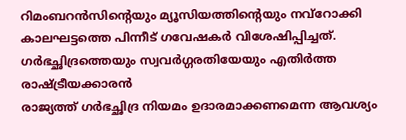റിമംബറൻസിൻ്റെയും മ്യൂസിയത്തിൻ്റെയും നവ്റോക്കി കാലഘട്ടത്തെ പിന്നീട് ഗവേഷകർ വിശേഷിപ്പിച്ചത്.
ഗർഭച്ഛിദ്രത്തെയും സ്വവർഗ്ഗരതിയേയും എതിർത്ത രാഷ്ട്രീയക്കാരൻ
രാജ്യത്ത് ഗർഭച്ഛിദ്ര നിയമം ഉദാരമാക്കണമെന്ന ആവശ്യം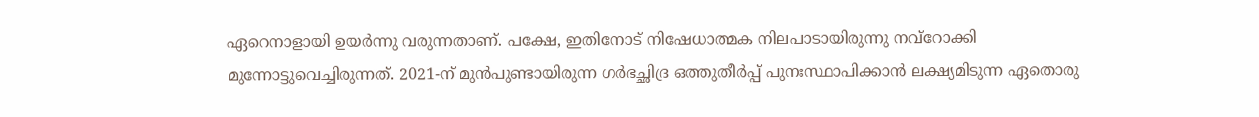ഏറെനാളായി ഉയർന്നു വരുന്നതാണ്. പക്ഷേ, ഇതിനോട് നിഷേധാത്മക നിലപാടായിരുന്നു നവ്റോക്കി മുന്നോട്ടുവെച്ചിരുന്നത്. 2021-ന് മുൻപുണ്ടായിരുന്ന ഗർഭച്ഛിദ്ര ഒത്തുതീർപ്പ് പുനഃസ്ഥാപിക്കാൻ ലക്ഷ്യമിടുന്ന ഏതൊരു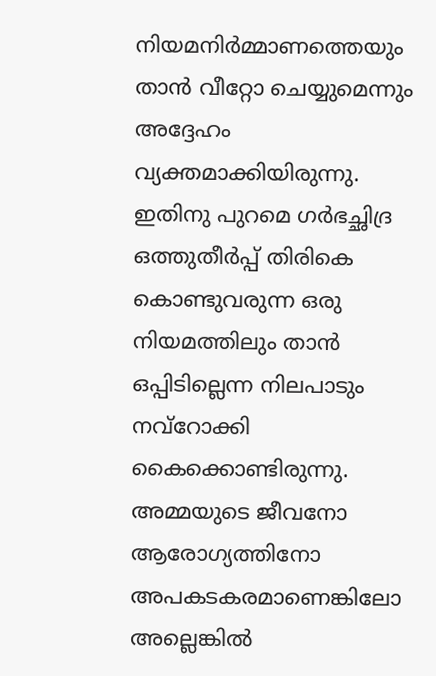നിയമനിർമ്മാണത്തെയും താൻ വീറ്റോ ചെയ്യുമെന്നും അദ്ദേഹം വ്യക്തമാക്കിയിരുന്നു. ഇതിനു പുറമെ ഗർഭച്ഛിദ്ര ഒത്തുതീർപ്പ് തിരികെ കൊണ്ടുവരുന്ന ഒരു നിയമത്തിലും താൻ ഒപ്പിടില്ലെന്ന നിലപാടും നവ്റോക്കി കൈക്കൊണ്ടിരുന്നു. അമ്മയുടെ ജീവനോ ആരോഗ്യത്തിനോ അപകടകരമാണെങ്കിലോ അല്ലെങ്കിൽ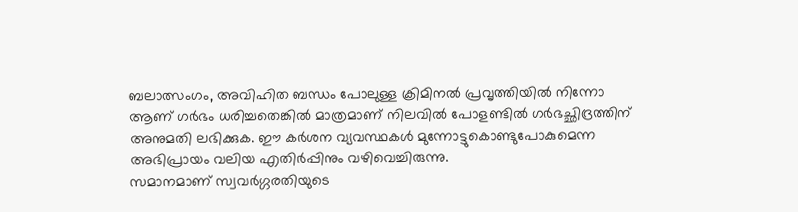ബലാത്സംഗം, അവിഹിത ബന്ധം പോലുള്ള ക്രിമിനൽ പ്രവൃത്തിയിൽ നിന്നോ ആണ് ഗർഭം ധരിച്ചതെങ്കിൽ മാത്രമാണ് നിലവിൽ പോളണ്ടിൽ ഗർഭച്ഛിദ്രത്തിന് അനുമതി ലഭിക്കുക. ഈ കർശന വ്യവസ്ഥകൾ മുന്നോട്ടുകൊണ്ടുപോകുമെന്ന അഭിപ്രായം വലിയ എതിർപ്പിനും വഴിവെച്ചിരുന്നു.
സമാനമാണ് സ്വവർഗ്ഗരതിയുടെ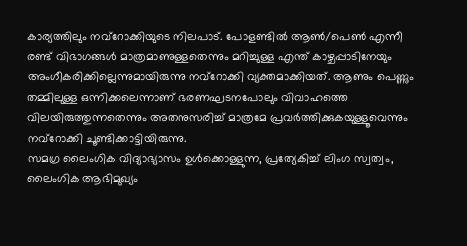കാര്യത്തിലും നവ്റോക്കിയുടെ നിലപാട്. പോളണ്ടിൽ ആൺ/പെൺ എന്നീ രണ്ട് വിഭാഗങ്ങൾ മാത്രമാണുള്ളതെന്നും മറിച്ചുള്ള എന്ത് കാഴ്ചപ്പാടിനേയും അംഗീകരിക്കില്ലെന്നുമായിരുന്നു നവ്റോക്കി വ്യക്തമാക്കിയത്. ആണും പെണ്ണും തമ്മിലുള്ള ഒന്നിക്കലെന്നാണ് ഭരണഘടനപോലും വിവാഹത്തെ വിലയിരുത്തുന്നതെന്നും അതനുസരിച്ച് മാത്രമേ പ്രവർത്തിക്കുകയുള്ളൂവെന്നും നവ്റോക്കി ചൂണ്ടിക്കാട്ടിയിരുന്നു.
സമഗ്ര ലൈംഗിക വിദ്യാഭ്യാസം ഉൾക്കൊള്ളുന്ന, പ്രത്യേകിച്ച് ലിംഗ സ്വത്വം, ലൈംഗിക ആഭിമുഖ്യം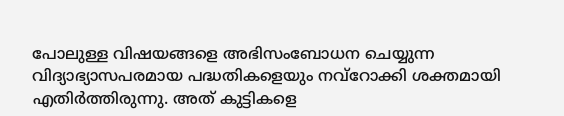പോലുള്ള വിഷയങ്ങളെ അഭിസംബോധന ചെയ്യുന്ന വിദ്യാഭ്യാസപരമായ പദ്ധതികളെയും നവ്റോക്കി ശക്തമായി എതിർത്തിരുന്നു. അത് കുട്ടികളെ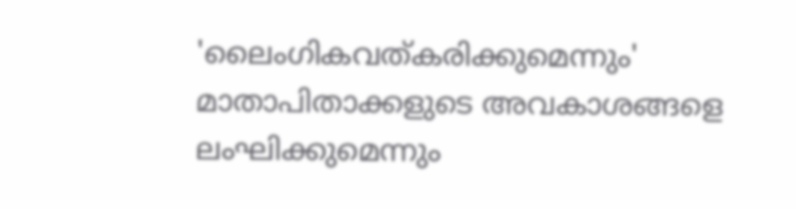'ലൈംഗികവത്കരിക്കുമെന്നും' മാതാപിതാക്കളുടെ അവകാശങ്ങളെ ലംഘിക്കുമെന്നും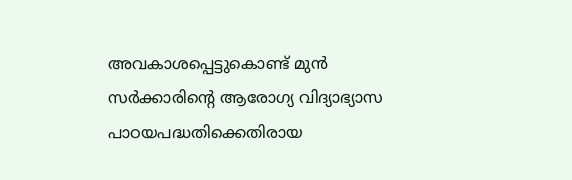അവകാശപ്പെട്ടുകൊണ്ട് മുൻ സർക്കാരിൻ്റെ ആരോഗ്യ വിദ്യാഭ്യാസ പാഠയപദ്ധതിക്കെതിരായ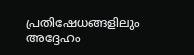പ്രതിഷേധങ്ങളിലും അദ്ദേഹം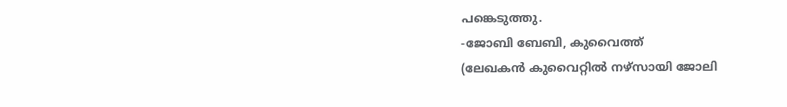പങ്കെടുത്തു.
-ജോബി ബേബി, കുവൈത്ത്
(ലേഖകൻ കുവൈറ്റിൽ നഴ്സായി ജോലി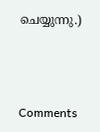ചെയ്യുന്നു.)



Comments